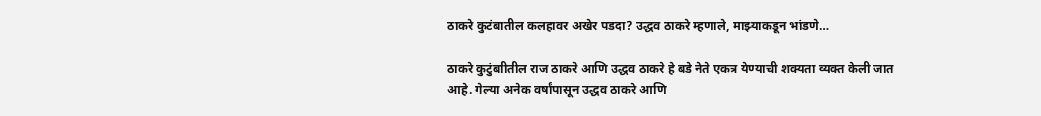ठाकरे कुटंबातील कलहावर अखेर पडदा? उद्धव ठाकरे म्हणाले, माझ्याकडून भांडणे…

ठाकरे कुटुंबाीतील राज ठाकरे आणि उद्धव ठाकरे हे बडे नेते एकत्र येण्याची शक्यता व्यक्त केली जात आहे. गेल्या अनेक वर्षांपासून उद्धव ठाकरे आणि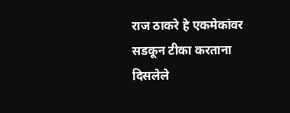राज ठाकरे हे एकमेकांवर सडकून टीका करताना दिसलेले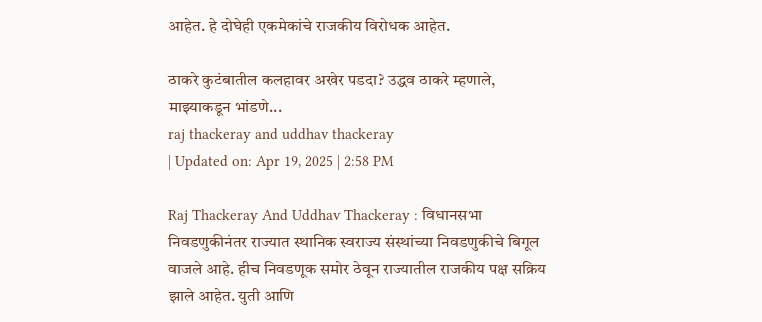आहेत. हे दोघेही एकमेकांचे राजकीय विरोधक आहेत.

ठाकरे कुटंबातील कलहावर अखेर पडदा? उद्धव ठाकरे म्हणाले, माझ्याकडून भांडणे...
raj thackeray and uddhav thackeray
| Updated on: Apr 19, 2025 | 2:58 PM

Raj Thackeray And Uddhav Thackeray : विधानसभा निवडणुकीनंतर राज्यात स्थानिक स्वराज्य संस्थांच्या निवडणुकीचे बिगूल वाजले आहे. हीच निवडणूक समोर ठेवून राज्यातील राजकीय पक्ष सक्रिय झाले आहेत. युती आणि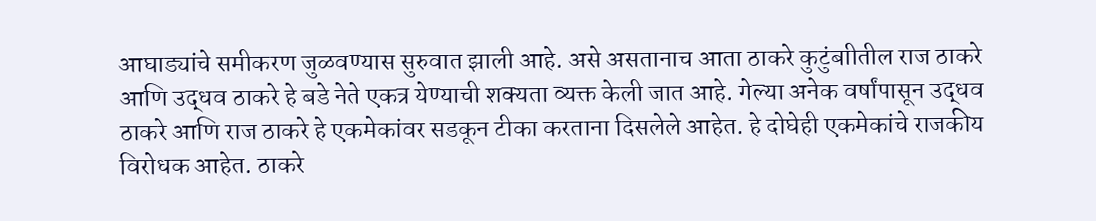आघाड्यांचे समीकरण जुळवण्यास सुरुवात झाली आहे. असे असतानाच आता ठाकरे कुटुंबाीतील राज ठाकरे आणि उद्धव ठाकरे हे बडे नेते एकत्र येण्याची शक्यता व्यक्त केली जात आहे. गेल्या अनेक वर्षांपासून उद्धव ठाकरे आणि राज ठाकरे हे एकमेकांवर सडकून टीका करताना दिसलेले आहेत. हे दोघेही एकमेकांचे राजकीय विरोधक आहेत. ठाकरे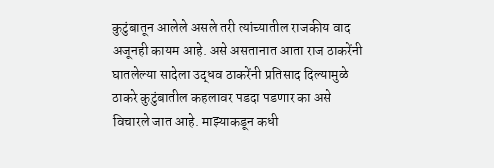कुटुंबातून आलेले असले तरी त्यांच्यातील राजकीय वाद अजूनही कायम आहे. असे असतानात आता राज ठाकरेंनी घातलेल्या सादेला उद्धव ठाकरेंनी प्रतिसाद दिल्यामुळे ठाकरे कुटुंबातील कहलावर पडदा पडणार का असे विचारले जात आहे. माझ्याकडून कधी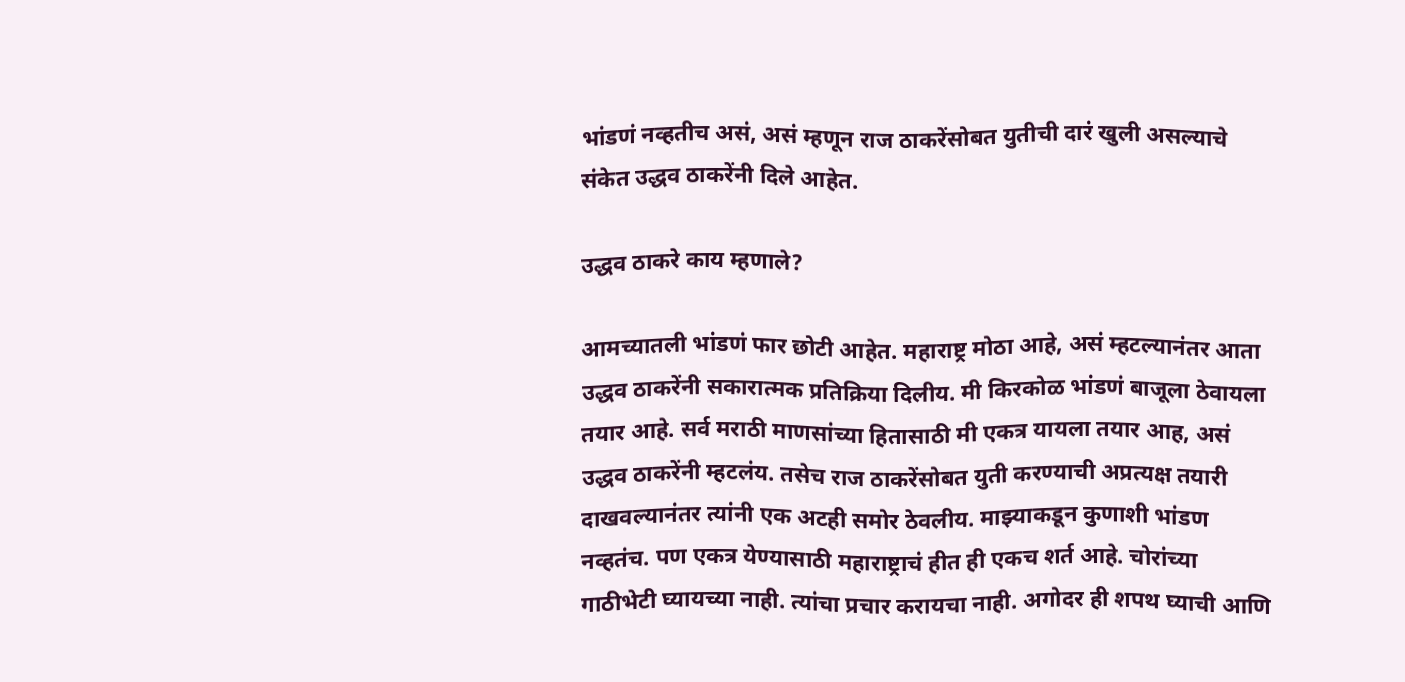भांडणं नव्हतीच असं, असं म्हणून राज ठाकरेंसोबत युतीची दारं खुली असल्याचे संकेत उद्धव ठाकरेंनी दिले आहेत.

उद्धव ठाकरे काय म्हणाले?

आमच्यातली भांडणं फार छोटी आहेत. महाराष्ट्र मोठा आहे, असं म्हटल्यानंतर आता उद्धव ठाकरेंनी सकारात्मक प्रतिक्रिया दिलीय. मी किरकोळ भांडणं बाजूला ठेवायला तयार आहे. सर्व मराठी माणसांच्या हितासाठी मी एकत्र यायला तयार आह, असं उद्धव ठाकरेंनी म्हटलंय. तसेच राज ठाकरेंसोबत युती करण्याची अप्रत्यक्ष तयारी दाखवल्यानंतर त्यांनी एक अटही समोर ठेवलीय. माझ्याकडून कुणाशी भांडण नव्हतंच. पण एकत्र येण्यासाठी महाराष्ट्राचं हीत ही एकच शर्त आहे. चोरांच्या गाठीभेटी घ्यायच्या नाही. त्यांचा प्रचार करायचा नाही. अगोदर ही शपथ घ्याची आणि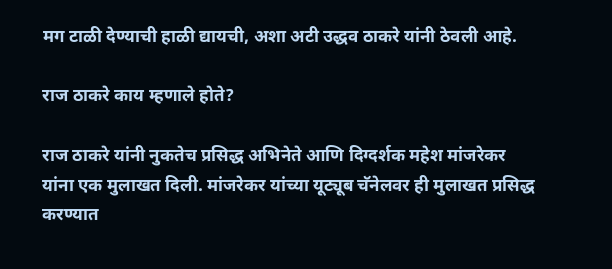मग टाळी देण्याची हाळी द्यायची, अशा अटी उद्धव ठाकरे यांनी ठेवली आहे.

राज ठाकरे काय म्हणाले होते?

राज ठाकरे यांनी नुकतेच प्रसिद्ध अभिनेते आणि दिग्दर्शक महेश मांजरेकर यांना एक मुलाखत दिली. मांजरेकर यांच्या यूट्यूब चॅनेलवर ही मुलाखत प्रसिद्ध करण्यात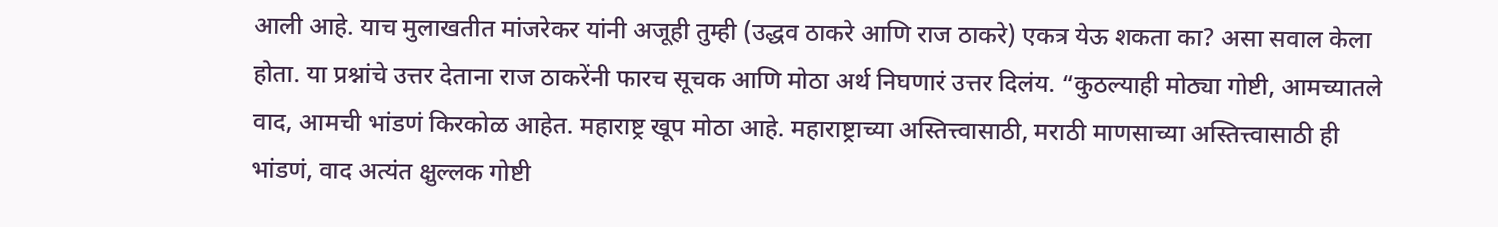आली आहे. याच मुलाखतीत मांजरेकर यांनी अजूही तुम्ही (उद्धव ठाकरे आणि राज ठाकरे) एकत्र येऊ शकता का? असा सवाल केला होता. या प्रश्नांचे उत्तर देताना राज ठाकरेंनी फारच सूचक आणि मोठा अर्थ निघणारं उत्तर दिलंय. “कुठल्याही मोठ्या गोष्टी, आमच्यातले वाद, आमची भांडणं किरकोळ आहेत. महाराष्ट्र खूप मोठा आहे. महाराष्ट्राच्या अस्तित्त्वासाठी, मराठी माणसाच्या अस्तित्त्वासाठी ही भांडणं, वाद अत्यंत क्षुल्लक गोष्टी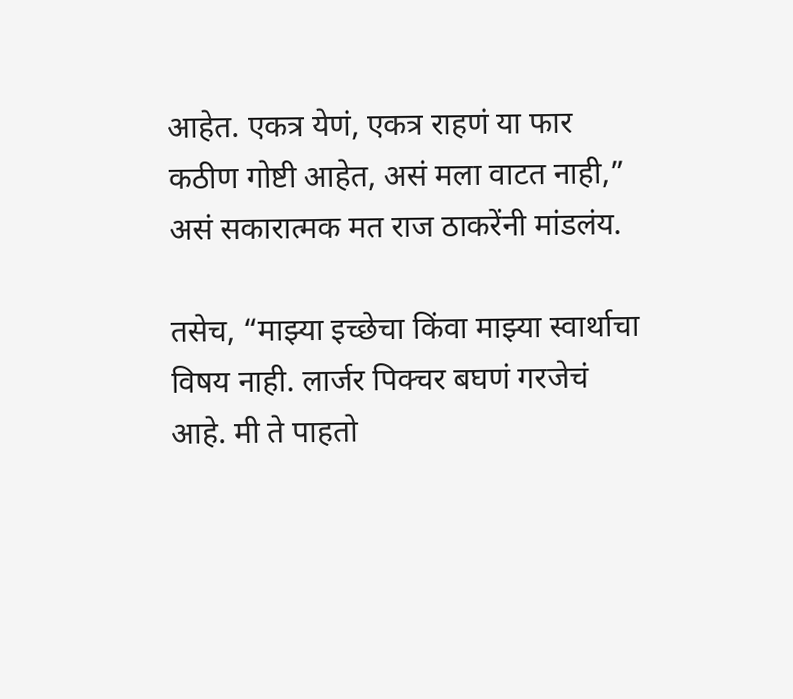आहेत. एकत्र येणं, एकत्र राहणं या फार कठीण गोष्टी आहेत, असं मला वाटत नाही,” असं सकारात्मक मत राज ठाकरेंनी मांडलंय.

तसेच, “माझ्या इच्छेचा किंवा माझ्या स्वार्थाचा विषय नाही. लार्जर पिक्चर बघणं गरजेचं आहे. मी ते पाहतो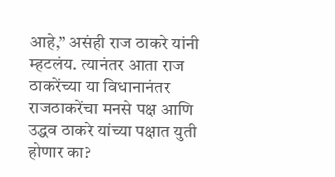आहे,” असंही राज ठाकरे यांनी म्हटलंय. त्यानंतर आता राज ठाकरेंच्या या विधानानंतर राजठाकरेंचा मनसे पक्ष आणि उद्धव ठाकरे यांच्या पक्षात युती होणार का?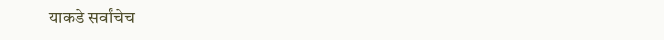याकडे सर्वांचेच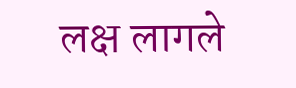लक्ष लागले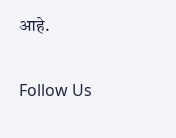आहे.

Follow Us